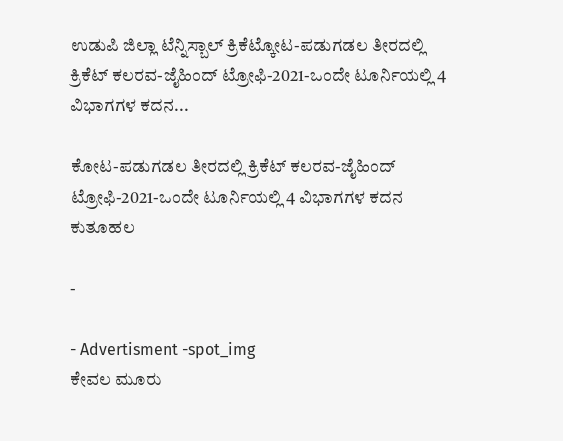ಉಡುಪಿ ಜಿಲ್ಲಾ ಟೆನ್ನಿಸ್ಬಾಲ್ ಕ್ರಿಕೆಟ್ಕೋಟ-ಪಡುಗಡಲ ತೀರದಲ್ಲಿ ಕ್ರಿಕೆಟ್ ಕಲರವ-ಜೈಹಿಂದ್ ಟ್ರೋಫಿ-2021-ಒಂದೇ ಟೂರ್ನಿಯಲ್ಲಿ 4 ವಿಭಾಗಗಳ ಕದನ...

ಕೋಟ-ಪಡುಗಡಲ ತೀರದಲ್ಲಿ ಕ್ರಿಕೆಟ್ ಕಲರವ-ಜೈಹಿಂದ್ ಟ್ರೋಫಿ-2021-ಒಂದೇ ಟೂರ್ನಿಯಲ್ಲಿ 4 ವಿಭಾಗಗಳ ಕದನ ಕುತೂಹಲ

-

- Advertisment -spot_img
ಕೇವಲ ಮೂರು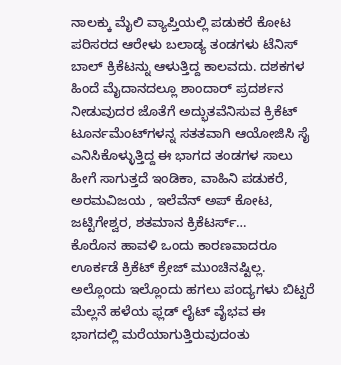ನಾಲಕ್ಕು ಮೈಲಿ ವ್ಯಾಪ್ತಿಯಲ್ಲಿ ಪಡುಕರೆ ಕೋಟ ಪರಿಸರದ ಆರೇಳು ಬಲಾಡ್ಯ ತಂಡಗಳು ಟೆನಿಸ್ ಬಾಲ್ ಕ್ರಿಕೆಟನ್ನು ಆಳುತ್ತಿದ್ದ ಕಾಲವದು. ದಶಕಗಳ ಹಿಂದೆ ಮೈದಾನದಲ್ಲೂ ಶಾಂದಾರ್ ಪ್ರದರ್ಶನ ನೀಡುವುದರ ಜೊತೆಗೆ ಅದ್ಭುತವೆನಿಸುವ ಕ್ರಿಕೆಟ್ ಟೂರ್ನಮೆಂಟ್‌ಗಳನ್ನ ಸತತವಾಗಿ ಆಯೋಜಿಸಿ ಸೈ ಎನಿಸಿಕೊಳ್ಳುತ್ತಿದ್ದ ಈ ಭಾಗದ ತಂಡಗಳ ಸಾಲು ಹೀಗೆ ಸಾಗುತ್ತದೆ ಇಂಡಿಕಾ, ವಾಹಿನಿ ಪಡುಕರೆ, ಅರಮವಿಜಯ , ಇಲೆವೆನ್ ಅಪ್ ಕೋಟ, ಜಟ್ಟಿಗೇಶ್ವರ, ಶತಮಾನ ಕ್ರಿಕೆಟರ್ಸ್…
ಕೊರೊನ ಹಾವಳಿ ಒಂದು ಕಾರಣವಾದರೂ ಊರ್ಕಡೆ ಕ್ರಿಕೆಟ್ ಕ್ರೇಜ್ ಮುಂಚಿನಷ್ಟಿಲ್ಲ. ಅಲ್ಲೊಂದು ಇಲ್ಲೊಂದು ಹಗಲು ಪಂದ್ಯಗಳು ಬಿಟ್ಟರೆ ಮೆಲ್ಲನೆ ಹಳೆಯ ಫ್ಲಡ್ ಲೈಟ್ ವೈಭವ ಈ ಭಾಗದಲ್ಲಿ ಮರೆಯಾಗುತ್ತಿರುವುದಂತು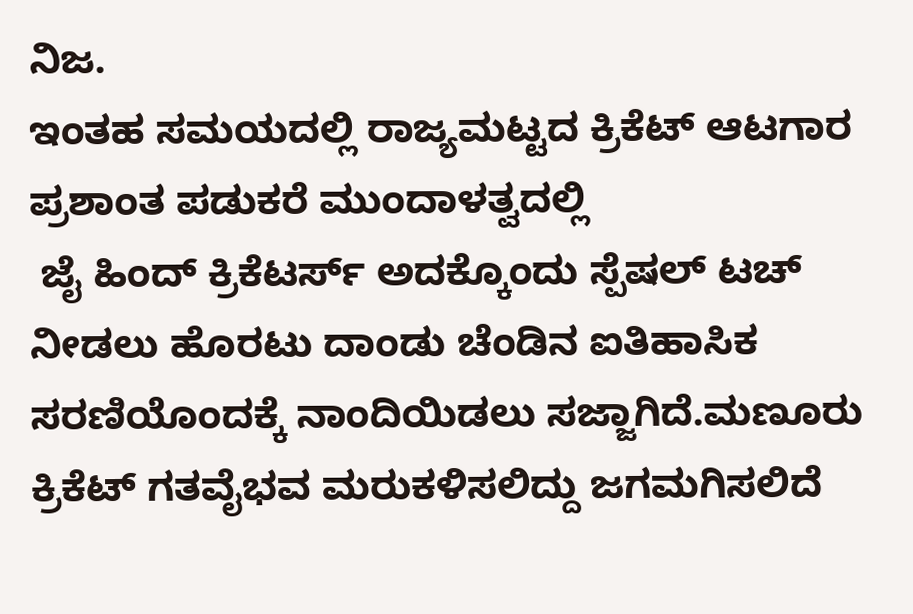ನಿಜ.
ಇಂತಹ ಸಮಯದಲ್ಲಿ ರಾಜ್ಯಮಟ್ಟದ ಕ್ರಿಕೆಟ್ ಆಟಗಾರ ಪ್ರಶಾಂತ ಪಡುಕರೆ ಮುಂದಾಳತ್ವದಲ್ಲಿ
 ಜೈ ಹಿಂದ್ ಕ್ರಿಕೆಟರ್ಸ್ ಅದಕ್ಕೊಂದು ಸ್ಪೆಷಲ್ ಟಚ್ ನೀಡಲು ಹೊರಟು ದಾಂಡು ಚೆಂಡಿನ ಐತಿಹಾಸಿಕ ಸರಣಿಯೊಂದಕ್ಕೆ ನಾಂದಿಯಿಡಲು ಸಜ್ಜಾಗಿದೆ.ಮಣೂರು ಕ್ರಿಕೆಟ್ ಗತವೈಭವ ಮರುಕಳಿಸಲಿದ್ದು ಜಗಮಗಿಸಲಿದೆ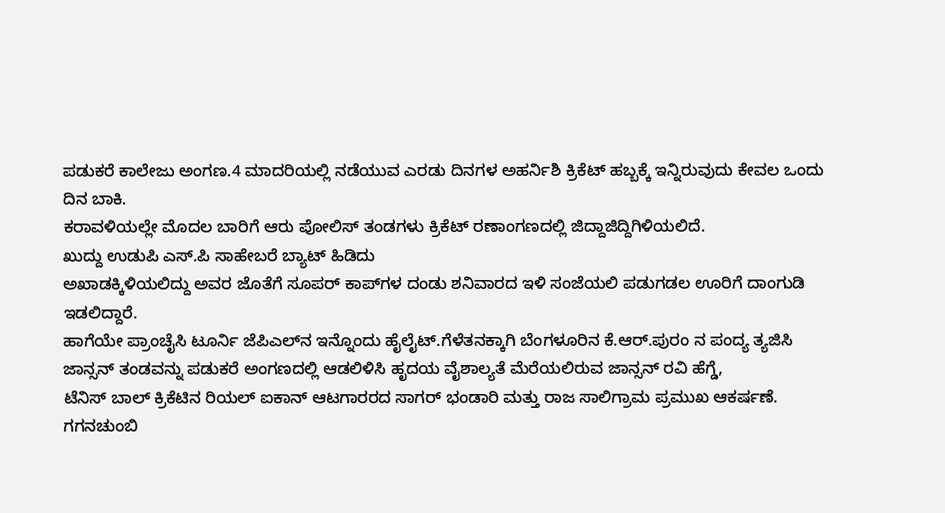ಪಡುಕರೆ ಕಾಲೇಜು ಅಂಗಣ.4 ಮಾದರಿಯಲ್ಲಿ ನಡೆಯುವ ಎರಡು ದಿನಗಳ ಅಹರ್ನಿಶಿ ಕ್ರಿಕೆಟ್ ಹಬ್ಬಕ್ಕೆ ಇನ್ನಿರುವುದು ಕೇವಲ ಒಂದು ದಿನ ಬಾಕಿ.
ಕರಾವಳಿಯಲ್ಲೇ ಮೊದಲ ಬಾರಿಗೆ ಆರು ಪೋಲಿಸ್ ತಂಡಗಳು ಕ್ರಿಕೆಟ್ ರಣಾಂಗಣದಲ್ಲಿ ಜಿದ್ದಾಜಿದ್ದಿಗಿಳಿಯಲಿದೆ.
ಖುದ್ದು ಉಡುಪಿ ಎಸ್.ಪಿ ಸಾಹೇಬರೆ ಬ್ಯಾಟ್ ಹಿಡಿದು
ಅಖಾಡಕ್ಕಿಳಿಯಲಿದ್ದು ಅವರ ಜೊತೆಗೆ ಸೂಪರ್ ಕಾಪ್‌ಗಳ ದಂಡು ಶನಿವಾರದ ಇಳಿ ಸಂಜೆಯಲಿ ಪಡುಗಡಲ ಊರಿಗೆ ದಾಂಗುಡಿ ಇಡಲಿದ್ದಾರೆ.
ಹಾಗೆಯೇ ಪ್ರಾಂಚೈಸಿ ಟೂರ್ನಿ ಜೆಪಿಎಲ್‌ನ ಇನ್ನೊಂದು ಹೈಲೈಟ್.ಗೆಳೆತನಕ್ಕಾಗಿ ಬೆಂಗಳೂರಿನ ಕೆ.ಆರ್.ಪುರಂ ನ ಪಂದ್ಯ ತ್ಯಜಿಸಿ ಜಾನ್ಸನ್ ತಂಡವನ್ನು ಪಡುಕರೆ ಅಂಗಣದಲ್ಲಿ ಆಡಲಿಳಿಸಿ ಹೃದಯ ವೈಶಾಲ್ಯತೆ ಮೆರೆಯಲಿರುವ ಜಾನ್ಸನ್ ರವಿ ಹೆಗ್ಡೆ,
ಟೆನಿಸ್ ಬಾಲ್ ಕ್ರಿಕೆಟಿನ ರಿಯಲ್ ಐಕಾನ್ ಆಟಗಾರರದ ಸಾಗರ್ ಭಂಡಾರಿ ಮತ್ತು ರಾಜ ಸಾಲಿಗ್ರಾಮ ಪ್ರಮುಖ ಆಕರ್ಷಣೆ. ಗಗನಚುಂಬಿ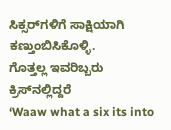ಸಿಕ್ಸರ್‌ಗಳಿಗೆ ಸಾಕ್ಷಿಯಾಗಿ ಕಣ್ತುಂಬಿಸಿಕೊಳ್ಳಿ.
ಗೊತ್ತಲ್ಲ ಇವರಿಬ್ಬರು ಕ್ರಿಸ್‌ನಲ್ಲಿದ್ದರೆ
‘Waaw what a six its into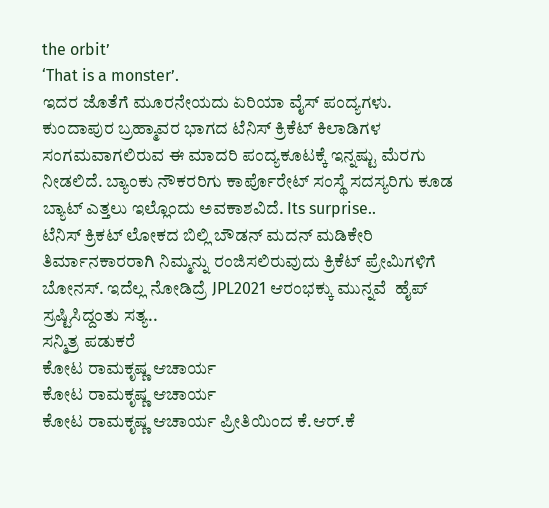the orbit’
‘That is a monster’.
ಇದರ ಜೊತೆಗೆ‌ ಮೂರನೇಯದು ಏರಿಯಾ ವೈಸ್ ಪಂದ್ಯಗಳು. ಕುಂದಾಪುರ ಬ್ರಹ್ಮಾವರ ಭಾಗದ ಟೆನಿಸ್ ಕ್ರಿಕೆಟ್ ಕಿಲಾಡಿಗಳ ಸಂಗಮವಾಗಲಿರುವ ಈ ಮಾದರಿ ಪಂದ್ಯಕೂಟಕ್ಕೆ ಇನ್ನಷ್ಟು ಮೆರಗು ನೀಡಲಿದೆ. ಬ್ಯಾಂಕು ನೌಕರರಿಗು ಕಾರ್ಪೊರೇಟ್ ಸಂಸ್ಥೆ ಸದಸ್ಯರಿಗು ಕೂಡ ಬ್ಯಾಟ್ ಎತ್ತಲು ಇಲ್ಲೊಂದು ಅವಕಾಶವಿದೆ. Its surprise..
ಟೆನಿಸ್ ಕ್ರಿಕಟ್ ಲೋಕದ ಬಿಲ್ಲಿ ಬೌಡನ್ ಮದನ್‌ ಮಡಿಕೇರಿ ತಿರ್ಮಾನಕಾರರಾಗಿ ನಿಮ್ಮನ್ನು ರಂಜಿಸಲಿರುವುದು ಕ್ರಿಕೆಟ್ ಪ್ರೇಮಿಗಳಿಗೆ ಬೋನಸ್. ಇದೆಲ್ಲ ನೋಡಿದ್ರೆ JPL2021 ಆರಂಭಕ್ಕು ಮುನ್ನವೆ  ಹೈಪ್ ಸ್ರಷ್ಟಿಸಿದ್ದಂತು ಸತ್ಯ..
ಸನ್ಮಿತ್ರ ಪಡುಕರೆ
ಕೋಟ ರಾಮಕೃಷ್ಣ ಆಚಾರ್ಯ
ಕೋಟ ರಾಮಕೃಷ್ಣ ಆಚಾರ್ಯ
ಕೋಟ ರಾಮಕೃಷ್ಣ ಆಚಾರ್ಯ ಪ್ರೀತಿಯಿಂದ ಕೆ.ಆರ್.ಕೆ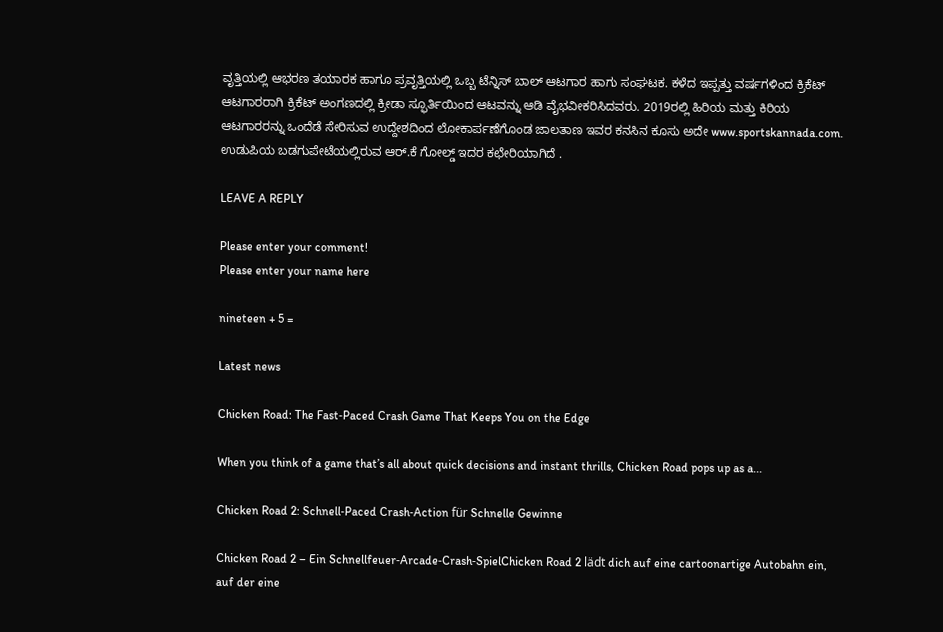ವೃತ್ತಿಯಲ್ಲಿ ಆಭರಣ ತಯಾರಕ ಹಾಗೂ ಪ್ರವೃತ್ತಿಯಲ್ಲಿ ಒಬ್ಬ ಟೆನ್ನಿಸ್ ಬಾಲ್ ಆಟಗಾರ ಹಾಗು ಸಂಘಟಕ. ಕಳೆದ ಇಪ್ಪತ್ತು ವರ್ಷಗಳಿಂದ ಕ್ರಿಕೆಟ್ ಆಟಗಾರರಾಗಿ ಕ್ರಿಕೆಟ್ ಅಂಗಣದಲ್ಲಿ ಕ್ರೀಡಾ ಸ್ಫೂರ್ತಿಯಿಂದ ಆಟವನ್ನು ಆಡಿ ವೈಭವೀಕರಿಸಿದವರು. 2019ರಲ್ಲಿ ಹಿರಿಯ ಮತ್ತು ಕಿರಿಯ ಆಟಗಾರರನ್ನು ಒಂದೆಡೆ ಸೇರಿಸುವ ಉದ್ದೇಶದಿಂದ ಲೋಕಾರ್ಪಣೆಗೊಂಡ ಜಾಲತಾಣ ಇವರ ಕನಸಿನ ಕೂಸು ಅದೇ www.sportskannada.com. ಉಡುಪಿಯ ಬಡಗುಪೇಟೆಯಲ್ಲಿರುವ ಆರ್.ಕೆ ಗೋಲ್ಡ್ ಇದರ ಕಛೇರಿಯಾಗಿದೆ .

LEAVE A REPLY

Please enter your comment!
Please enter your name here

nineteen + 5 =

Latest news

Chicken Road: The Fast‑Paced Crash Game That Keeps You on the Edge

When you think of a game that’s all about quick decisions and instant thrills, Chicken Road pops up as a...

Chicken Road 2: Schnell‑Paced Crash‑Action für Schnelle Gewinne

Chicken Road 2 – Ein Schnellfeuer‑Arcade‑Crash‑SpielChicken Road 2 lädt dich auf eine cartoonartige Autobahn ein, auf der eine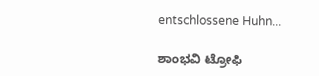entschlossene Huhn...

ಶಾಂಭವಿ ಟ್ರೋಫಿ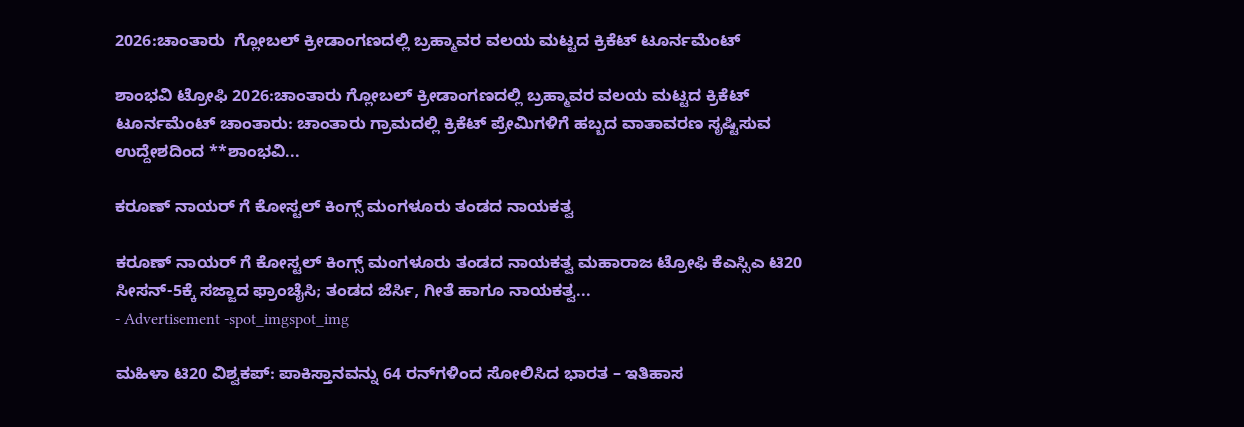2026:ಚಾಂತಾರು  ಗ್ಲೋಬಲ್ ಕ್ರೀಡಾಂಗಣದಲ್ಲಿ ಬ್ರಹ್ಮಾವರ ವಲಯ ಮಟ್ಟದ ಕ್ರಿಕೆಟ್ ಟೂರ್ನಮೆಂಟ್

ಶಾಂಭವಿ ಟ್ರೋಫಿ 2026:ಚಾಂತಾರು ಗ್ಲೋಬಲ್ ಕ್ರೀಡಾಂಗಣದಲ್ಲಿ ಬ್ರಹ್ಮಾವರ ವಲಯ ಮಟ್ಟದ ಕ್ರಿಕೆಟ್ ಟೂರ್ನಮೆಂಟ್ ಚಾಂತಾರು: ಚಾಂತಾರು ಗ್ರಾಮದಲ್ಲಿ ಕ್ರಿಕೆಟ್ ಪ್ರೇಮಿಗಳಿಗೆ ಹಬ್ಬದ ವಾತಾವರಣ ಸೃಷ್ಟಿಸುವ ಉದ್ದೇಶದಿಂದ **ಶಾಂಭವಿ...

ಕರೂಣ್ ನಾಯರ್ ಗೆ ಕೋಸ್ಟಲ್ ಕಿಂಗ್ಸ್ ಮಂಗಳೂರು ತಂಡದ ನಾಯಕತ್ವ

ಕರೂಣ್ ನಾಯರ್ ಗೆ ಕೋಸ್ಟಲ್ ಕಿಂಗ್ಸ್ ಮಂಗಳೂರು ತಂಡದ ನಾಯಕತ್ವ ಮಹಾರಾಜ ಟ್ರೋಫಿ ಕೆಎಸ್ಸಿಎ ಟಿ20 ಸೀಸನ್-5ಕ್ಕೆ ಸಜ್ಜಾದ ಫ್ರಾಂಚೈಸಿ; ತಂಡದ ಜೆರ್ಸಿ, ಗೀತೆ ಹಾಗೂ ನಾಯಕತ್ವ...
- Advertisement -spot_imgspot_img

ಮಹಿಳಾ ಟಿ20 ವಿಶ್ವಕಪ್: ಪಾಕಿಸ್ತಾನವನ್ನು 64 ರನ್‌ಗಳಿಂದ ಸೋಲಿಸಿದ ಭಾರತ – ಇತಿಹಾಸ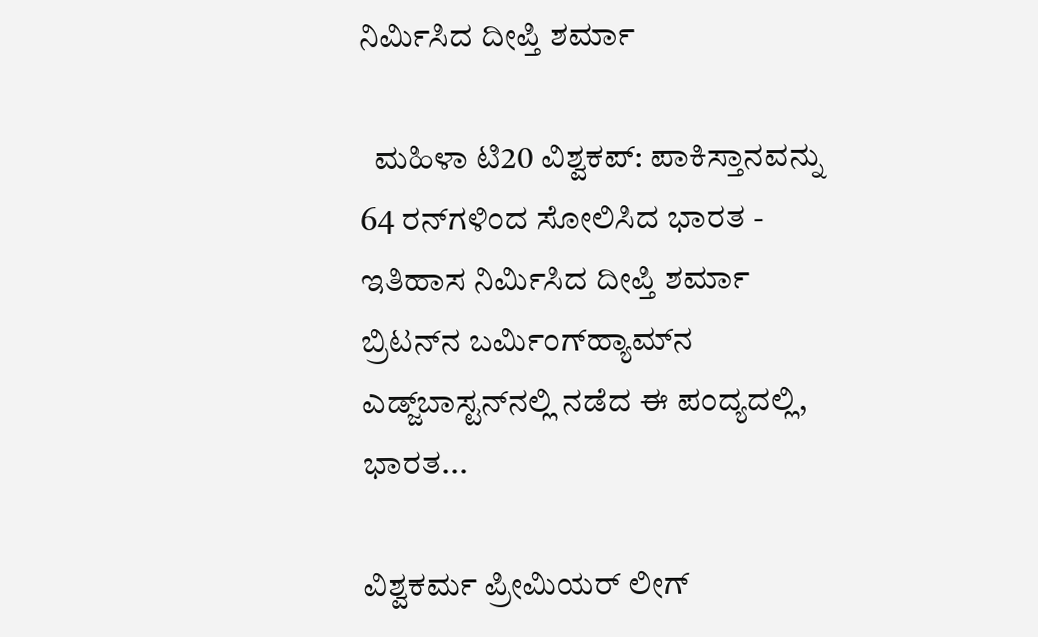ನಿರ್ಮಿಸಿದ ದೀಪ್ತಿ ಶರ್ಮಾ

  ಮಹಿಳಾ ಟಿ20 ವಿಶ್ವಕಪ್: ಪಾಕಿಸ್ತಾನವನ್ನು 64 ರನ್‌ಗಳಿಂದ ಸೋಲಿಸಿದ ಭಾರತ - ಇತಿಹಾಸ ನಿರ್ಮಿಸಿದ ದೀಪ್ತಿ ಶರ್ಮಾ ಬ್ರಿಟನ್‌ನ ಬರ್ಮಿಂಗ್‌ಹ್ಯಾಮ್‌ನ ಎಡ್ಜ್‌ಬಾಸ್ಟನ್‌ನಲ್ಲಿ ನಡೆದ ಈ ಪಂದ್ಯದಲ್ಲಿ, ಭಾರತ...

ವಿಶ್ವಕರ್ಮ ಪ್ರೀಮಿಯರ್ ಲೀಗ್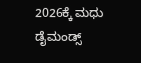2026ಕ್ಕೆ ಮಧು ಡೈಮಂಡ್ಸ್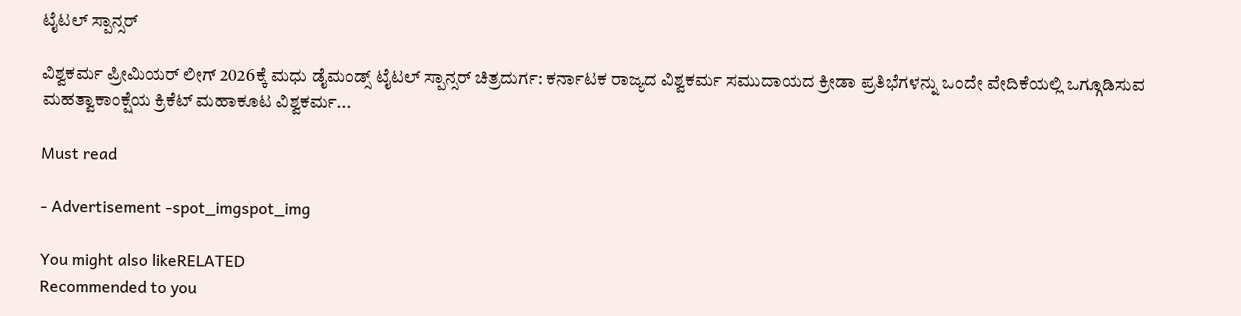ಟೈಟಲ್ ಸ್ಪಾನ್ಸರ್

ವಿಶ್ವಕರ್ಮ ಪ್ರೀಮಿಯರ್ ಲೀಗ್ 2026ಕ್ಕೆ ಮಧು ಡೈಮಂಡ್ಸ್ ಟೈಟಲ್ ಸ್ಪಾನ್ಸರ್ ಚಿತ್ರದುರ್ಗ: ಕರ್ನಾಟಕ ರಾಜ್ಯದ ವಿಶ್ವಕರ್ಮ ಸಮುದಾಯದ ಕ್ರೀಡಾ ಪ್ರತಿಭೆಗಳನ್ನು ಒಂದೇ ವೇದಿಕೆಯಲ್ಲಿ ಒಗ್ಗೂಡಿಸುವ ಮಹತ್ವಾಕಾಂಕ್ಷೆಯ ಕ್ರಿಕೆಟ್ ಮಹಾಕೂಟ ವಿಶ್ವಕರ್ಮ...

Must read

- Advertisement -spot_imgspot_img

You might also likeRELATED
Recommended to you